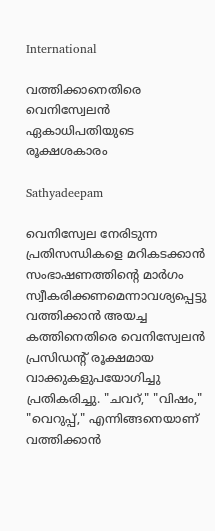International

വത്തിക്കാനെതിരെ വെനിസ്വേലന്‍ ഏകാധിപതിയുടെ രൂക്ഷശകാരം

Sathyadeepam

വെനിസ്വേല നേരിടുന്ന പ്രതിസന്ധികളെ മറികടക്കാന്‍ സംഭാഷണത്തിന്റെ മാര്‍ഗം സ്വീകരിക്കണമെന്നാവശ്യപ്പെട്ടു വത്തിക്കാന്‍ അയച്ച കത്തിനെതിരെ വെനിസ്വേലന്‍ പ്രസിഡന്റ് രൂക്ഷമായ വാക്കുകളുപയോഗിച്ചു പ്രതികരിച്ചു. "ചവറ്," "വിഷം," "വെറുപ്പ്," എന്നിങ്ങനെയാണ് വത്തിക്കാന്‍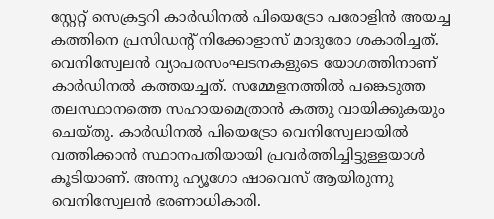സ്റ്റേറ്റ് സെക്രട്ടറി കാര്‍ഡിനല്‍ പിയെട്രോ പരോളിന്‍ അയച്ച കത്തിനെ പ്രസിഡന്റ് നിക്കോളാസ് മാദുരോ ശകാരിച്ചത്. വെനിസ്വേലന്‍ വ്യാപരസംഘടനകളുടെ യോഗത്തിനാണ് കാര്‍ഡിനല്‍ കത്തയച്ചത്. സമ്മേളനത്തില്‍ പങ്കെടുത്ത തലസ്ഥാനത്തെ സഹായമെത്രാന്‍ കത്തു വായിക്കുകയും ചെയ്തു. കാര്‍ഡിനല്‍ പിയെട്രോ വെനിസ്വേലായില്‍ വത്തിക്കാന്‍ സ്ഥാനപതിയായി പ്രവര്‍ത്തിച്ചിട്ടുള്ളയാള്‍ കൂടിയാണ്. അന്നു ഹ്യൂഗോ ഷാവെസ് ആയിരുന്നു വെനിസ്വേലന്‍ ഭരണാധികാരി.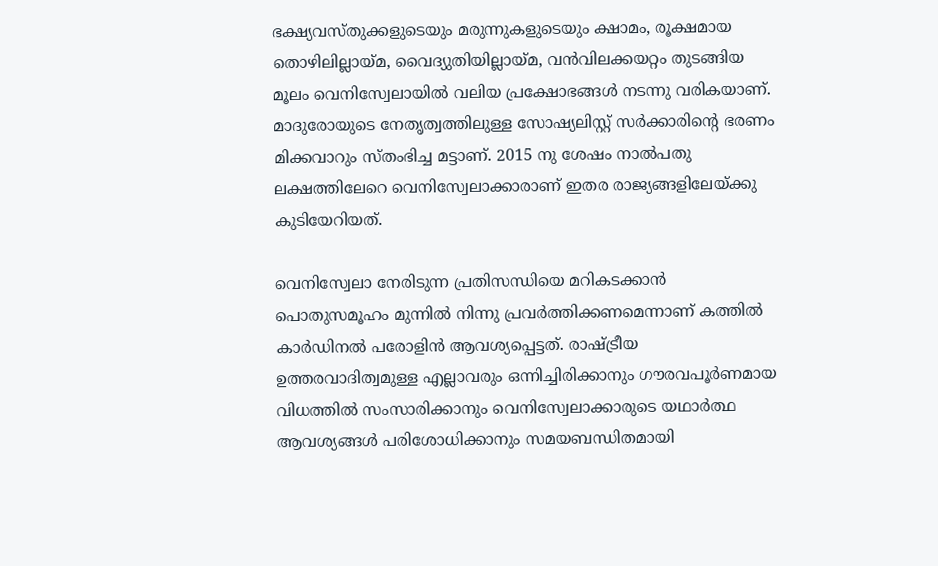ഭക്ഷ്യവസ്തുക്കളുടെയും മരുന്നുകളുടെയും ക്ഷാമം, രൂക്ഷമായ തൊഴിലില്ലായ്മ, വൈദ്യുതിയില്ലായ്മ, വന്‍വിലക്കയറ്റം തുടങ്ങിയ മൂലം വെനിസ്വേലായില്‍ വലിയ പ്രക്ഷോഭങ്ങള്‍ നടന്നു വരികയാണ്. മാദുരോയുടെ നേതൃത്വത്തിലുള്ള സോഷ്യലിസ്റ്റ് സര്‍ക്കാരിന്റെ ഭരണം മിക്കവാറും സ്തംഭിച്ച മട്ടാണ്. 2015 നു ശേഷം നാല്‍പതു ലക്ഷത്തിലേറെ വെനിസ്വേലാക്കാരാണ് ഇതര രാജ്യങ്ങളിലേയ്ക്കു കുടിയേറിയത്.

വെനിസ്വേലാ നേരിടുന്ന പ്രതിസന്ധിയെ മറികടക്കാന്‍ പൊതുസമൂഹം മുന്നില്‍ നിന്നു പ്രവര്‍ത്തിക്കണമെന്നാണ് കത്തില്‍ കാര്‍ഡിനല്‍ പരോളിന്‍ ആവശ്യപ്പെട്ടത്. രാഷ്ട്രീയ ഉത്തരവാദിത്വമുള്ള എല്ലാവരും ഒന്നിച്ചിരിക്കാനും ഗൗരവപൂര്‍ണമായ വിധത്തില്‍ സംസാരിക്കാനും വെനിസ്വേലാക്കാരുടെ യഥാര്‍ത്ഥ ആവശ്യങ്ങള്‍ പരിശോധിക്കാനും സമയബന്ധിതമായി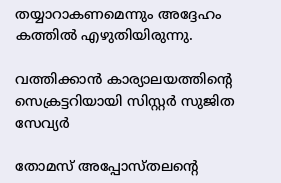തയ്യാറാകണമെന്നും അദ്ദേഹം കത്തില്‍ എഴുതിയിരുന്നു.

വത്തിക്കാൻ കാര്യാലയത്തിന്റെ സെക്രട്ടറിയായി സിസ്റ്റർ സുജിത സേവ്യർ

തോമസ് അപ്പോസ്തലന്റെ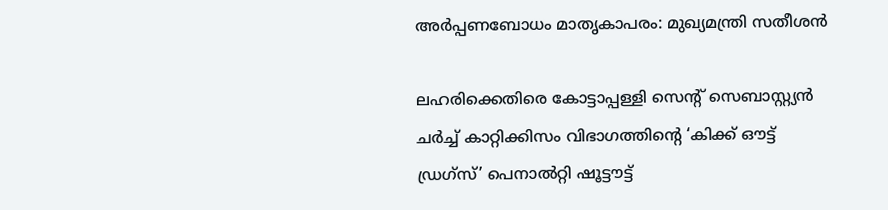അർപ്പണബോധം മാതൃകാപരം: മുഖ്യമന്ത്രി സതീശൻ

ലഹരിക്കെതിരെ കോട്ടാപ്പള്ളി സെന്റ് സെബാസ്റ്റ്യൻ ചർച്ച് കാറ്റിക്കിസം വിഭാഗത്തിന്റെ ‘കിക്ക് ഔട്ട് ഡ്രഗ്സ്’ പെനാൽറ്റി ഷൂട്ടൗട്ട്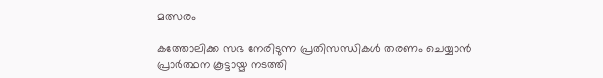മത്സരം

കത്തോലിക്ക സഭ നേരിടുന്ന പ്രതിസന്ധികൾ തരണം ചെയ്യാൻ പ്രാർത്ഥന കൂട്ടായ്മ നടത്തി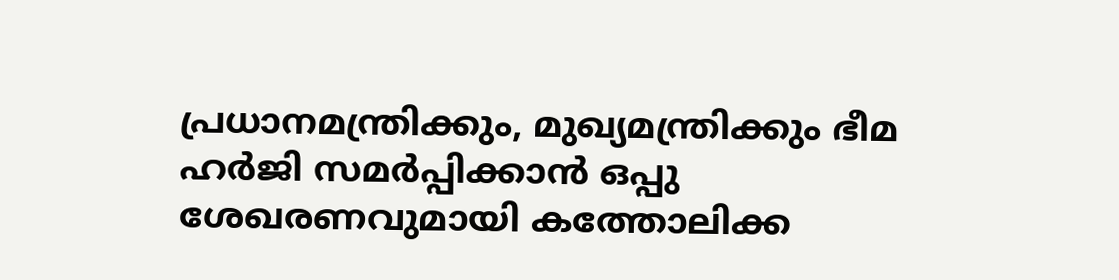പ്രധാനമന്ത്രിക്കും, മുഖ്യമന്ത്രിക്കും ഭീമ ഹർജി സമർപ്പിക്കാൻ ഒപ്പു ശേഖരണവുമായി കത്തോലിക്ക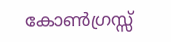കോൺഗ്രസ്സ്